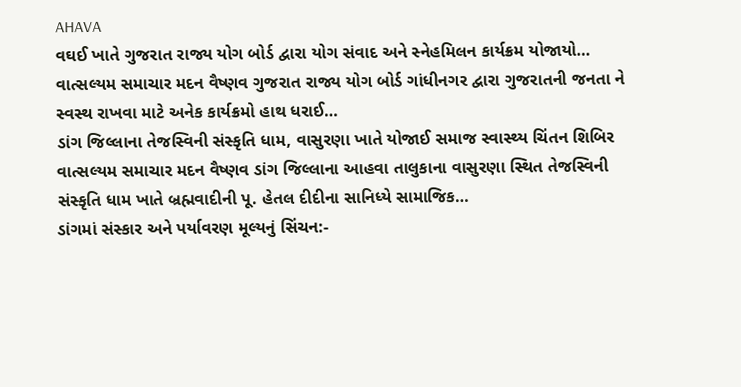AHAVA
વઘઈ ખાતે ગુજરાત રાજ્ય યોગ બોર્ડ દ્વારા યોગ સંવાદ અને સ્નેહમિલન કાર્યક્રમ યોજાયો…
વાત્સલ્યમ સમાચાર મદન વૈષ્ણવ ગુજરાત રાજ્ય યોગ બોર્ડ ગાંધીનગર દ્વારા ગુજરાતની જનતા ને સ્વસ્થ રાખવા માટે અનેક કાર્યક્રમો હાથ ધરાઈ…
ડાંગ જિલ્લાના તેજસ્વિની સંસ્કૃતિ ધામ, વાસુરણા ખાતે યોજાઈ સમાજ સ્વાસ્થ્ય ચિંતન શિબિર
વાત્સલ્યમ સમાચાર મદન વૈષ્ણવ ડાંગ જિલ્લાના આહવા તાલુકાના વાસુરણા સ્થિત તેજસ્વિની સંસ્કૃતિ ધામ ખાતે બ્રહ્મવાદીની પૂ. હેતલ દીદીના સાનિધ્યે સામાજિક…
ડાંગમાં સંસ્કાર અને પર્યાવરણ મૂલ્યનું સિંચન:-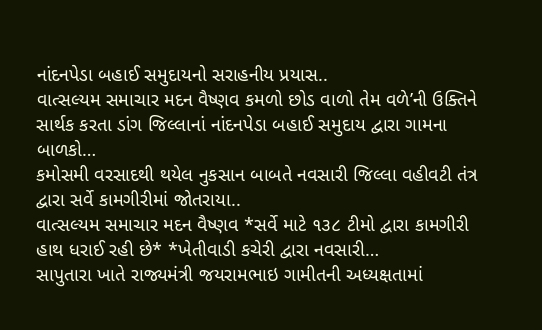નાંદનપેડા બહાઈ સમુદાયનો સરાહનીય પ્રયાસ..
વાત્સલ્યમ સમાચાર મદન વૈષ્ણવ કમળો છોડ વાળો તેમ વળે’ની ઉક્તિને સાર્થક કરતા ડાંગ જિલ્લાનાં નાંદનપેડા બહાઈ સમુદાય દ્વારા ગામના બાળકો…
કમોસમી વરસાદથી થયેલ નુકસાન બાબતે નવસારી જિલ્લા વહીવટી તંત્ર દ્વારા સર્વે કામગીરીમાં જોતરાયા..
વાત્સલ્યમ સમાચાર મદન વૈષ્ણવ *સર્વે માટે ૧૩૮ ટીમો દ્વારા કામગીરી હાથ ધરાઈ રહી છે* *ખેતીવાડી કચેરી દ્વારા નવસારી…
સાપુતારા ખાતે રાજ્યમંત્રી જયરામભાઇ ગામીતની અધ્યક્ષતામાં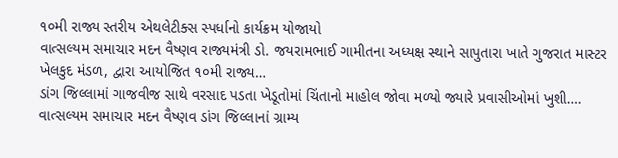૧૦મી રાજ્ય સ્તરીય એથલેટીક્સ સ્પર્ધાનો કાર્યક્રમ યોજાયો
વાત્સલ્યમ સમાચાર મદન વૈષ્ણવ રાજ્યમંત્રી ડો. જયરામભાઈ ગામીતના અધ્યક્ષ સ્થાને સાપુતારા ખાતે ગુજરાત માસ્ટર ખેલકુદ મંડળ, દ્વારા આયોજિત ૧૦મી રાજ્ય…
ડાંગ જિલ્લામાં ગાજવીજ સાથે વરસાદ પડતા ખેડૂતોમાં ચિંતાનો માહોલ જોવા મળ્યો જ્યારે પ્રવાસીઓમાં ખુશી….
વાત્સલ્યમ સમાચાર મદન વૈષ્ણવ ડાંગ જિલ્લાનાં ગ્રામ્ય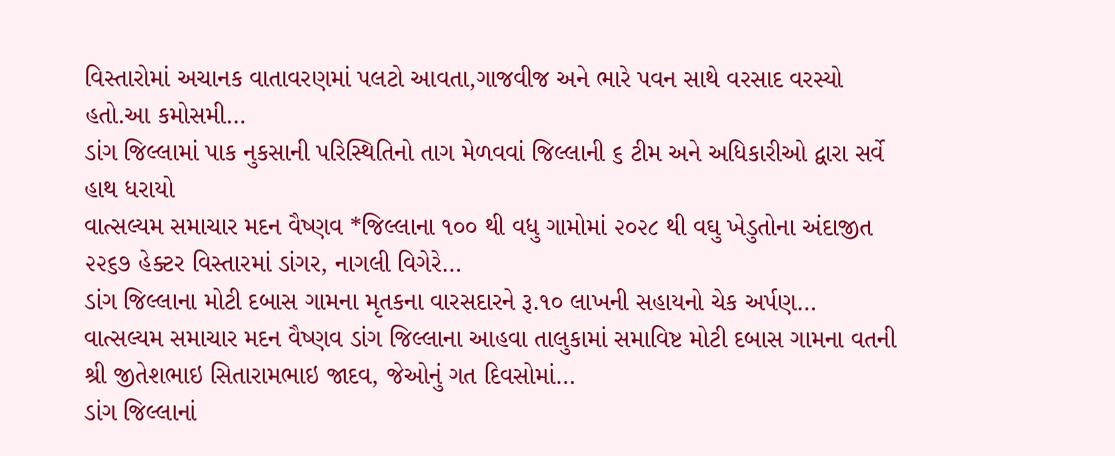વિસ્તારોમાં અચાનક વાતાવરણમાં પલટો આવતા,ગાજવીજ અને ભારે પવન સાથે વરસાદ વરસ્યો હતો.આ કમોસમી…
ડાંગ જિલ્લામાં પાક નુકસાની પરિસ્થિતિનો તાગ મેળવવાં જિલ્લાની ૬ ટીમ અને અધિકારીઓ દ્વારા સર્વે હાથ ધરાયો
વાત્સલ્યમ સમાચાર મદન વૈષ્ણવ *જિલ્લાના ૧૦૦ થી વધુ ગામોમાં ૨૦૨૮ થી વઘુ ખેડુતોના અંદાજીત ૨૨૬૭ હેક્ટર વિસ્તારમાં ડાંગર, નાગલી વિગેરે…
ડાંગ જિલ્લાના મોટી દબાસ ગામના મૃતકના વારસદારને રૂ.૧૦ લાખની સહાયનો ચેક અર્પણ…
વાત્સલ્યમ સમાચાર મદન વૈષ્ણવ ડાંગ જિલ્લાના આહવા તાલુકામાં સમાવિષ્ટ મોટી દબાસ ગામના વતની શ્રી જીતેશભાઇ સિતારામભાઇ જાદવ, જેઓનું ગત દિવસોમાં…
ડાંગ જિલ્લાનાં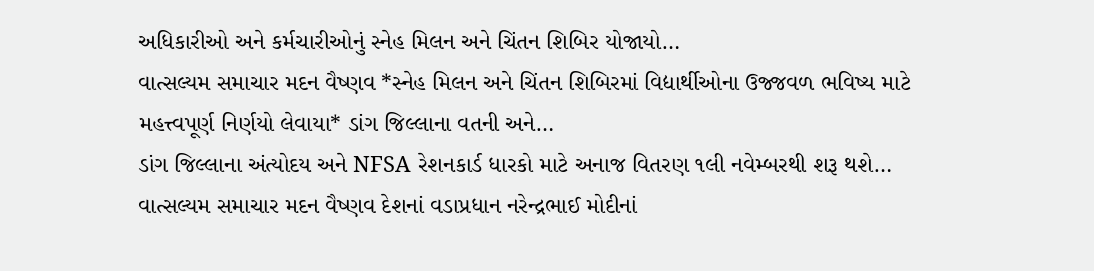અધિકારીઓ અને કર્મચારીઓનું સ્નેહ મિલન અને ચિંતન શિબિર યોજાયો…
વાત્સલ્યમ સમાચાર મદન વૈષ્ણવ *સ્નેહ મિલન અને ચિંતન શિબિરમાં વિદ્યાર્થીઓના ઉજ્જવળ ભવિષ્ય માટે મહત્ત્વપૂર્ણ નિર્ણયો લેવાયા* ડાંગ જિલ્લાના વતની અને…
ડાંગ જિલ્લાના અંત્યોદય અને NFSA રેશનકાર્ડ ધારકો માટે અનાજ વિતરણ ૧લી નવેમ્બરથી શરૂ થશે…
વાત્સલ્યમ સમાચાર મદન વૈષ્ણવ દેશનાં વડાપ્રધાન નરેન્દ્રભાઈ મોદીનાં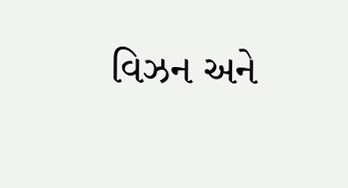વિઝન અને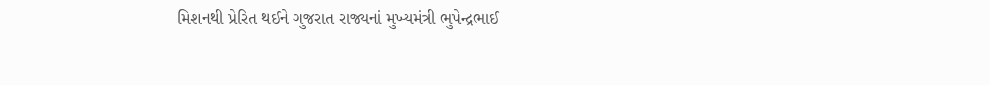મિશનથી પ્રેરિત થઈને ગુજરાત રાજ્યનાં મુખ્યમંત્રી ભુપેન્દ્રભાઈ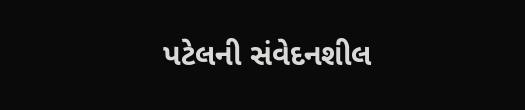પટેલની સંવેદનશીલ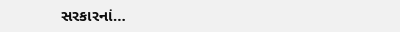સરકારનાં…